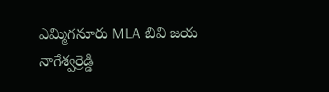ఎమ్మిగనూరు MLA బివి జయ నాగేశ్వర్రెడ్డి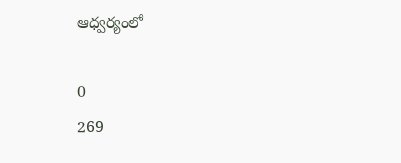ఆధ్వర్యంలో

0
269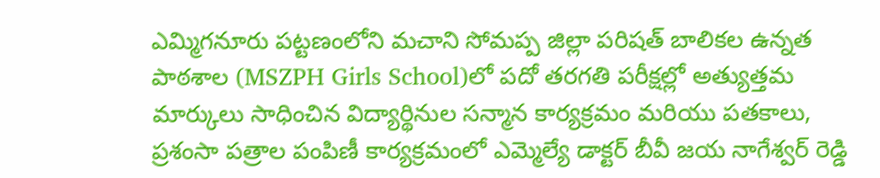ఎమ్మిగనూరు పట్టణంలోని మచాని సోమప్ప జిల్లా పరిషత్ బాలికల ఉన్నత పాఠశాల (MSZPH Girls School)లో పదో తరగతి పరీక్షల్లో అత్యుత్తమ మార్కులు సాధించిన విద్యార్థినుల సన్మాన కార్యక్రమం మరియు పతకాలు, ప్రశంసా పత్రాల పంపిణీ కార్యక్రమంలో ఎమ్మెల్యే డాక్టర్ బీవీ జయ నాగేశ్వర్ రెడ్డి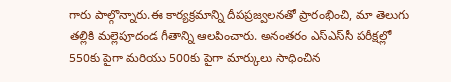గారు పాల్గొన్నారు.ఈ కార్యక్రమాన్ని దీపప్రజ్వలనతో ప్రారంభించి, మా తెలుగు తల్లికి మల్లెపూదండ గీతాన్ని ఆలపించారు. అనంతరం ఎస్‌ఎస్‌సీ పరీక్షల్లో 550కు పైగా మరియు 500కు పైగా మార్కులు సాధించిన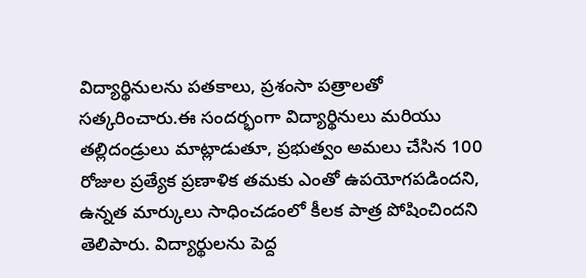విద్యార్థినులను పతకాలు, ప్రశంసా పత్రాలతో సత్కరించారు.ఈ సందర్భంగా విద్యార్థినులు మరియు తల్లిదండ్రులు మాట్లాడుతూ, ప్రభుత్వం అమలు చేసిన 100 రోజుల ప్రత్యేక ప్రణాళిక తమకు ఎంతో ఉపయోగపడిందని, ఉన్నత మార్కులు సాధించడంలో కీలక పాత్ర పోషించిందని తెలిపారు. విద్యార్థులను పెద్ద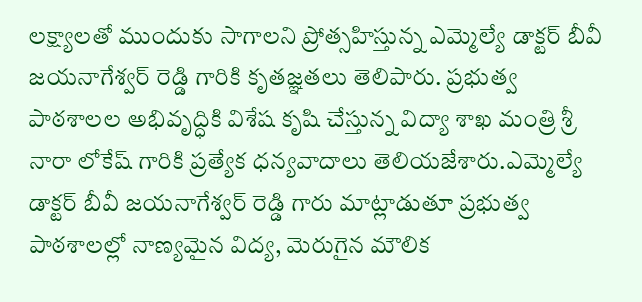లక్ష్యాలతో ముందుకు సాగాలని ప్రోత్సహిస్తున్న ఎమ్మెల్యే డాక్టర్ బీవీ జయనాగేశ్వర్ రెడ్డి గారికి కృతజ్ఞతలు తెలిపారు. ప్రభుత్వ పాఠశాలల అభివృద్ధికి విశేష కృషి చేస్తున్న విద్యా శాఖ మంత్రి శ్రీ నారా లోకేష్ గారికి ప్రత్యేక ధన్యవాదాలు తెలియజేశారు.ఎమ్మెల్యే డాక్టర్ బీవీ జయనాగేశ్వర్ రెడ్డి గారు మాట్లాడుతూ ప్రభుత్వ పాఠశాలల్లో నాణ్యమైన విద్య, మెరుగైన మౌలిక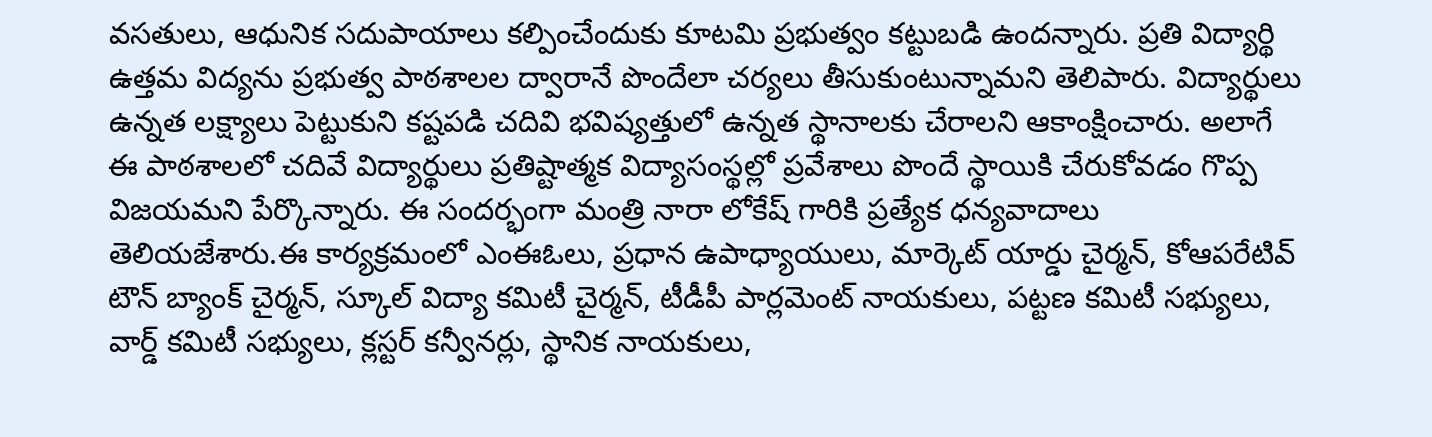వసతులు, ఆధునిక సదుపాయాలు కల్పించేందుకు కూటమి ప్రభుత్వం కట్టుబడి ఉందన్నారు. ప్రతి విద్యార్థి ఉత్తమ విద్యను ప్రభుత్వ పాఠశాలల ద్వారానే పొందేలా చర్యలు తీసుకుంటున్నామని తెలిపారు. విద్యార్థులు ఉన్నత లక్ష్యాలు పెట్టుకుని కష్టపడి చదివి భవిష్యత్తులో ఉన్నత స్థానాలకు చేరాలని ఆకాంక్షించారు. అలాగే ఈ పాఠశాలలో చదివే విద్యార్థులు ప్రతిష్టాత్మక విద్యాసంస్థల్లో ప్రవేశాలు పొందే స్థాయికి చేరుకోవడం గొప్ప విజయమని పేర్కొన్నారు. ఈ సందర్భంగా మంత్రి నారా లోకేష్ గారికి ప్రత్యేక ధన్యవాదాలు తెలియజేశారు.ఈ కార్యక్రమంలో ఎంఈఓలు, ప్రధాన ఉపాధ్యాయులు, మార్కెట్ యార్డు చైర్మన్, కోఆపరేటివ్ టౌన్ బ్యాంక్ చైర్మన్, స్కూల్ విద్యా కమిటీ చైర్మన్, టీడీపీ పార్లమెంట్ నాయకులు, పట్టణ కమిటీ సభ్యులు, వార్డ్ కమిటీ సభ్యులు, క్లస్టర్ కన్వీనర్లు, స్థానిక నాయకులు,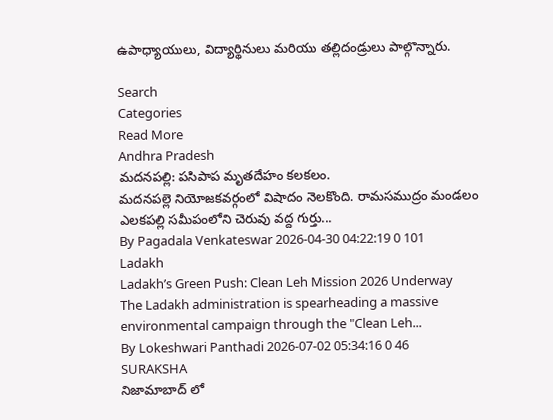ఉపాధ్యాయులు, విద్యార్థినులు మరియు తల్లిదండ్రులు పాల్గొన్నారు.

Search
Categories
Read More
Andhra Pradesh
మదనపల్లి: పసిపాప మృతదేహం కలకలం.
మదనపల్లె నియోజకవర్గంలో విషాదం నెలకొంది. రామసముద్రం మండలం ఎలకపల్లి సమీపంలోని చెరువు వద్ద గుర్తు...
By Pagadala Venkateswar 2026-04-30 04:22:19 0 101
Ladakh
Ladakh’s Green Push: Clean Leh Mission 2026 Underway
The Ladakh administration is spearheading a massive environmental campaign through the "Clean Leh...
By Lokeshwari Panthadi 2026-07-02 05:34:16 0 46
SURAKSHA
నిజామాబాద్ లో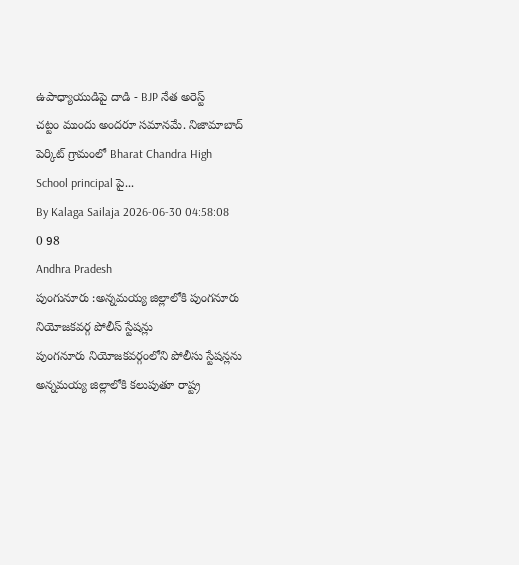ఉపాధ్యాయుడిపై దాడి - BJP నేత అరెస్ట్
చట్టం ముందు అందరూ సమానమే. నిజామాబాద్ పెర్కిట్ గ్రామంలో Bharat Chandra High School principal పై...
By Kalaga Sailaja 2026-06-30 04:58:08 0 98
Andhra Pradesh
పుంగునూరు :అన్నమయ్య జిల్లాలోకి పుంగనూరు నియోజకవర్గ పోలీస్ స్టేషన్లు
పుంగనూరు నియోజకవర్గంలోని పోలీసు స్టేషన్లను అన్నమయ్య జిల్లాలోకి కలుపుతూ రాష్ట్ర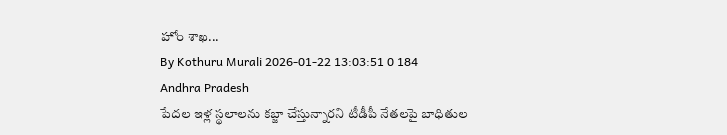హోం శాఖ...
By Kothuru Murali 2026-01-22 13:03:51 0 184
Andhra Pradesh
పేదల ఇళ్ల స్థలాలను కబ్జా చేస్తున్నారని టీడీపీ నేతలపై బాధితుల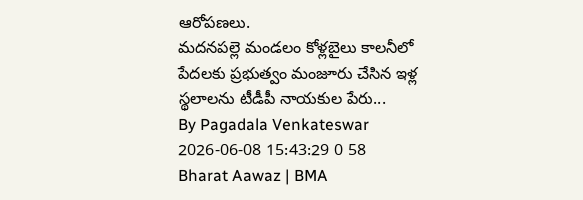ఆరోపణలు.
మదనపల్లె మండలం కోళ్లబైలు కాలనీలో పేదలకు ప్రభుత్వం మంజూరు చేసిన ఇళ్ల స్థలాలను టీడీపీ నాయకుల పేరు...
By Pagadala Venkateswar 2026-06-08 15:43:29 0 58
Bharat Aawaz | BMA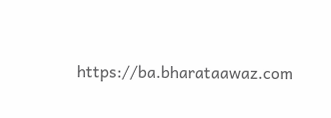https://ba.bharataawaz.com